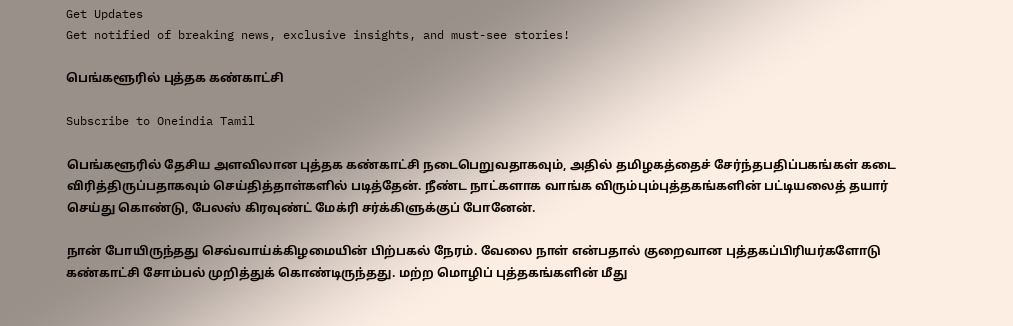Get Updates
Get notified of breaking news, exclusive insights, and must-see stories!

பெங்களூரில் புத்தக கண்காட்சி

Subscribe to Oneindia Tamil

பெங்களூரில் தேசிய அளவிலான புத்தக கண்காட்சி நடைபெறுவதாகவும், அதில் தமிழகத்தைச் சேர்ந்தபதிப்பகங்கள் கடை விரித்திருப்பதாகவும் செய்தித்தாள்களில் படித்தேன். நீண்ட நாட்களாக வாங்க விரும்பும்புத்தகங்களின் பட்டியலைத் தயார் செய்து கொண்டு, பேலஸ் கிரவுண்ட் மேக்ரி சர்க்கிளுக்குப் போனேன்.

நான் போயிருந்தது செவ்வாய்க்கிழமையின் பிற்பகல் நேரம். வேலை நாள் என்பதால் குறைவான புத்தகப்பிரியர்களோடு கண்காட்சி சோம்பல் முறித்துக் கொண்டிருந்தது. மற்ற மொழிப் புத்தகங்களின் மீது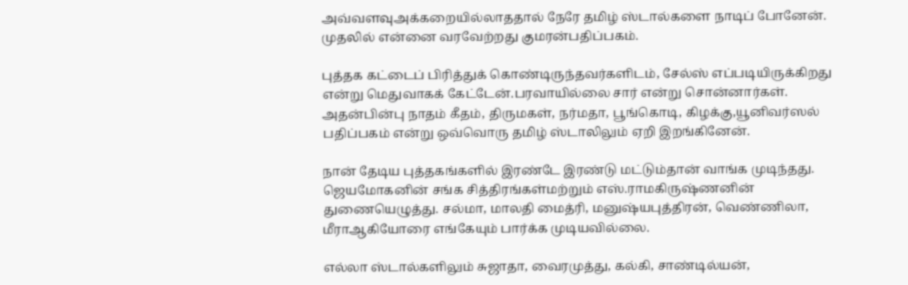அவ்வளவுஅக்கறையில்லாததால் நேரே தமிழ் ஸ்டால்களை நாடிப் போனேன். முதலில் என்னை வரவேற்றது குமரன்பதிப்பகம்.

புத்தக கட்டைப் பிரித்துக் கொண்டிருந்தவர்களிடம், சேல்ஸ் எப்படியிருக்கிறது என்று மெதுவாகக் கேட்டேன்.பரவாயில்லை சார் என்று சொன்னார்கள். அதன்பின்பு நாதம் கீதம், திருமகள், நர்மதா, பூங்கொடி, கிழக்கு,யூனிவர்ஸல் பதிப்பகம் என்று ஒவ்வொரு தமிழ் ஸ்டாலிலும் ஏறி இறங்கினேன்.

நான் தேடிய புத்தகங்களில் இரண்டே இரண்டு மட்டும்தான் வாங்க முடிந்தது. ஜெயமோகனின் சங்க சித்திரங்கள்மற்றும் எஸ்.ராமகிருஷ்ணனின் துணையெழுத்து. சல்மா, மாலதி மைத்ரி, மனுஷ்யபுத்திரன், வெண்ணிலா, மீராஆகியோரை எங்கேயும் பார்க்க முடியவில்லை.

எல்லா ஸ்டால்களிலும் சுஜாதா, வைரமுத்து, கல்கி, சாண்டில்யன்,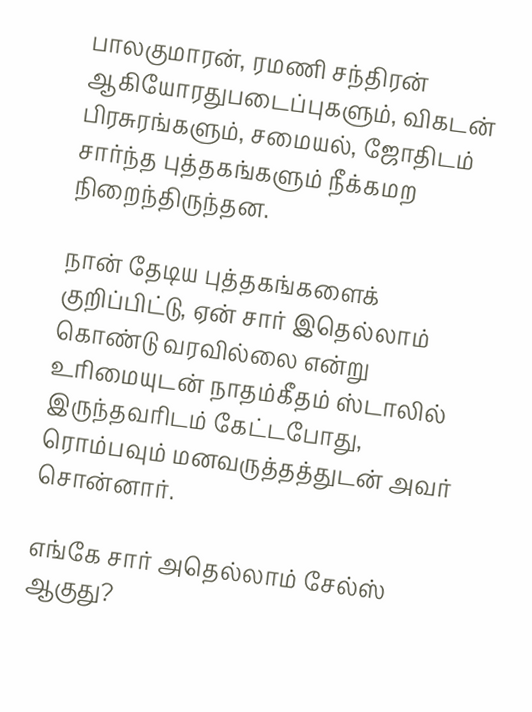பாலகுமாரன், ரமணி சந்திரன் ஆகியோரதுபடைப்புகளும், விகடன் பிரசுரங்களும், சமையல், ஜோதிடம் சார்ந்த புத்தகங்களும் நீக்கமற நிறைந்திருந்தன.

நான் தேடிய புத்தகங்களைக் குறிப்பிட்டு, ஏன் சார் இதெல்லாம் கொண்டு வரவில்லை என்று உரிமையுடன் நாதம்கீதம் ஸ்டாலில் இருந்தவரிடம் கேட்டபோது, ரொம்பவும் மனவருத்தத்துடன் அவர் சொன்னார்.

எங்கே சார் அதெல்லாம் சேல்ஸ் ஆகுது?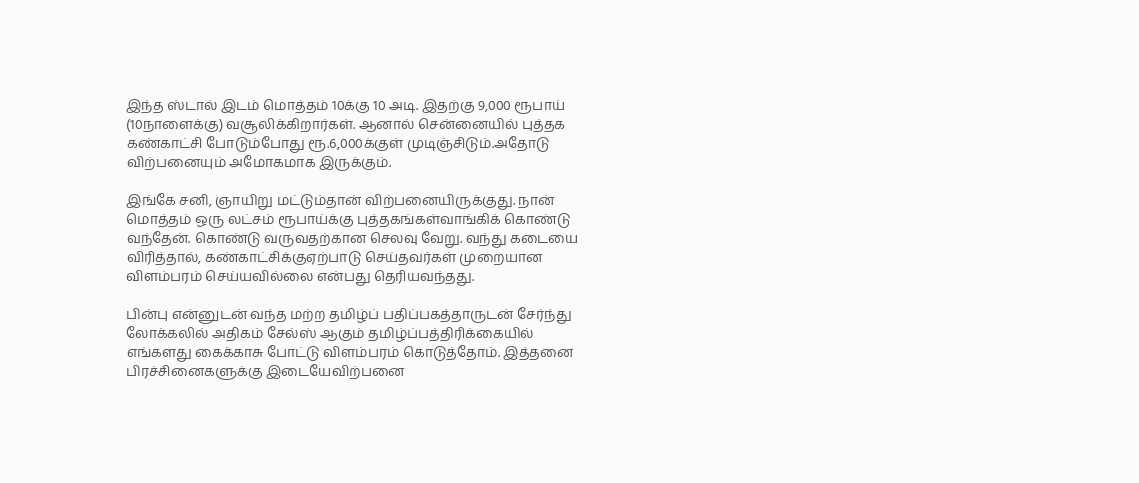இந்த ஸ்டால் இடம் மொத்தம் 10க்கு 10 அடி. இதற்கு 9,000 ரூபாய் (10நாளைக்கு) வசூலிக்கிறார்கள். ஆனால் சென்னையில் புத்தக கண்காட்சி போடும்போது ரூ.6,000க்குள் முடிஞ்சிடும்.அதோடு விற்பனையும் அமோகமாக இருக்கும்.

இங்கே சனி, ஞாயிறு மட்டும்தான் விற்பனையிருக்குது. நான் மொத்தம் ஒரு லட்சம் ரூபாய்க்கு புத்தகங்கள்வாங்கிக் கொண்டு வந்தேன். கொண்டு வருவதற்கான செலவு வேறு. வந்து கடையை விரித்தால், கண்காட்சிக்குஏற்பாடு செய்தவர்கள் முறையான விளம்பரம் செய்யவில்லை என்பது தெரியவந்தது.

பின்பு என்னுடன் வந்த மற்ற தமிழ்ப் பதிப்பகத்தாருடன் சேர்ந்து லோக்கலில் அதிகம் சேல்ஸ் ஆகும் தமிழ்ப்பத்திரிக்கையில் எங்களது கைக்காசு போட்டு விளம்பரம் கொடுத்தோம். இத்தனை பிரச்சினைகளுக்கு இடையேவிற்பனை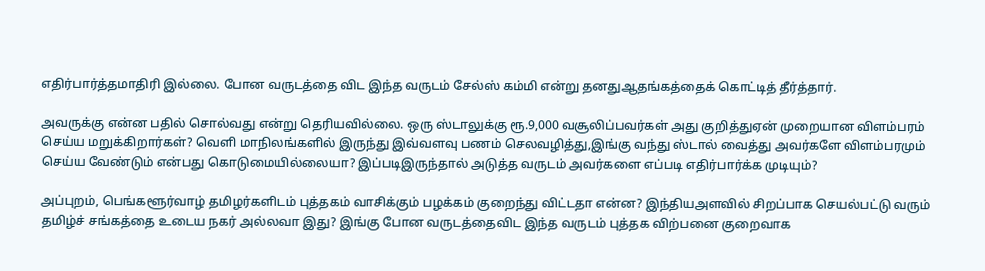எதிர்பார்த்தமாதிரி இல்லை. போன வருடத்தை விட இந்த வருடம் சேல்ஸ் கம்மி என்று தனதுஆதங்கத்தைக் கொட்டித் தீர்த்தார்.

அவருக்கு என்ன பதில் சொல்வது என்று தெரியவில்லை. ஒரு ஸ்டாலுக்கு ரூ.9,000 வசூலிப்பவர்கள் அது குறித்துஏன் முறையான விளம்பரம் செய்ய மறுக்கிறார்கள்? வெளி மாநிலங்களில் இருந்து இவ்வளவு பணம் செலவழித்து,இங்கு வந்து ஸ்டால் வைத்து அவர்களே விளம்பரமும் செய்ய வேண்டும் என்பது கொடுமையில்லையா? இப்படிஇருந்தால் அடுத்த வருடம் அவர்களை எப்படி எதிர்பார்க்க முடியும்?

அப்புறம், பெங்களூர்வாழ் தமிழர்களிடம் புத்தகம் வாசிக்கும் பழக்கம் குறைந்து விட்டதா என்ன? இந்தியஅளவில் சிறப்பாக செயல்பட்டு வரும் தமிழ்ச் சங்கத்தை உடைய நகர் அல்லவா இது? இங்கு போன வருடத்தைவிட இந்த வருடம் புத்தக விற்பனை குறைவாக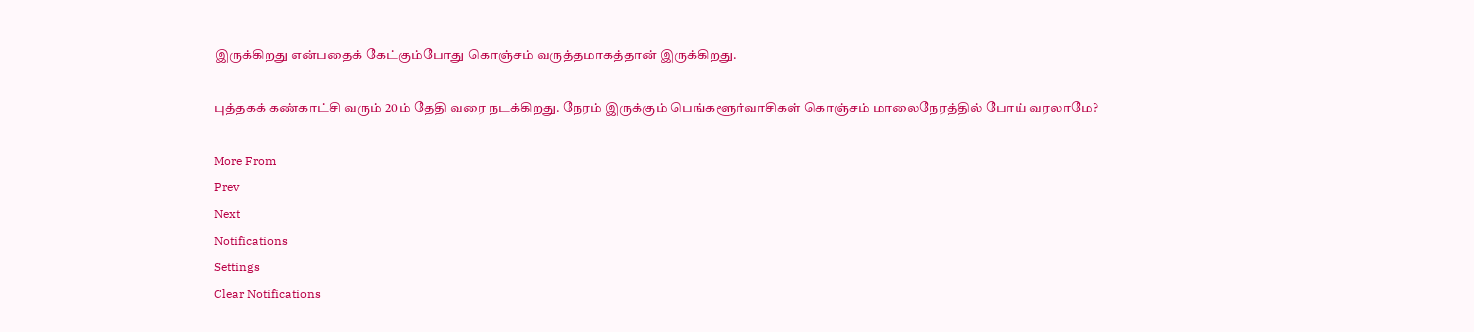இருக்கிறது என்பதைக் கேட்கும்போது கொஞ்சம் வருத்தமாகத்தான் இருக்கிறது.

புத்தகக் கண்காட்சி வரும் 20ம் தேதி வரை நடக்கிறது. நேரம் இருக்கும் பெங்களூர்வாசிகள் கொஞ்சம் மாலைநேரத்தில் போய் வரலாமே?

More From
Prev
Next
Notifications
Settings
Clear Notifications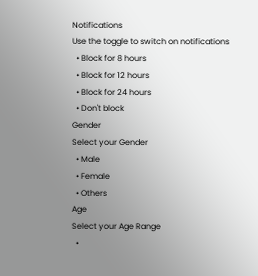Notifications
Use the toggle to switch on notifications
  • Block for 8 hours
  • Block for 12 hours
  • Block for 24 hours
  • Don't block
Gender
Select your Gender
  • Male
  • Female
  • Others
Age
Select your Age Range
  •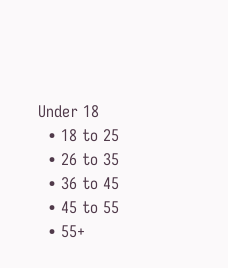Under 18
  • 18 to 25
  • 26 to 35
  • 36 to 45
  • 45 to 55
  • 55+